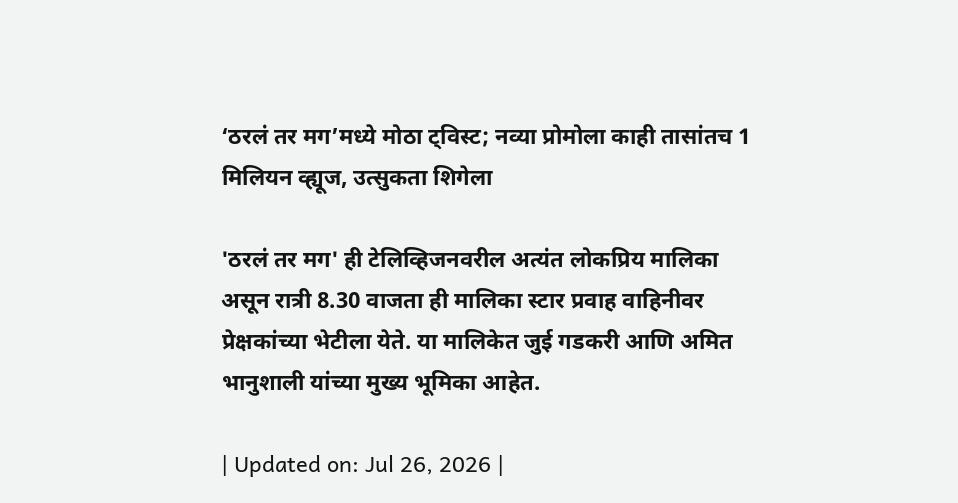‘ठरलं तर मग’मध्ये मोठा ट्विस्ट; नव्या प्रोमोला काही तासांतच 1 मिलियन व्ह्यूज, उत्सुकता शिगेला

'ठरलं तर मग' ही टेलिव्हिजनवरील अत्यंत लोकप्रिय मालिका असून रात्री 8.30 वाजता ही मालिका स्टार प्रवाह वाहिनीवर प्रेक्षकांच्या भेटीला येते. या मालिकेत जुई गडकरी आणि अमित भानुशाली यांच्या मुख्य भूमिका आहेत.

| Updated on: Jul 26, 2026 |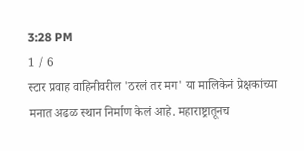3:28 PM
1 / 6
स्टार प्रवाह वाहिनीवरील 'ठरलं तर मग' या मालिकेनं प्रेक्षकांच्या मनात अढळ स्थान निर्माण केलं आहे. महाराष्ट्रातूनच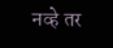नव्हे तर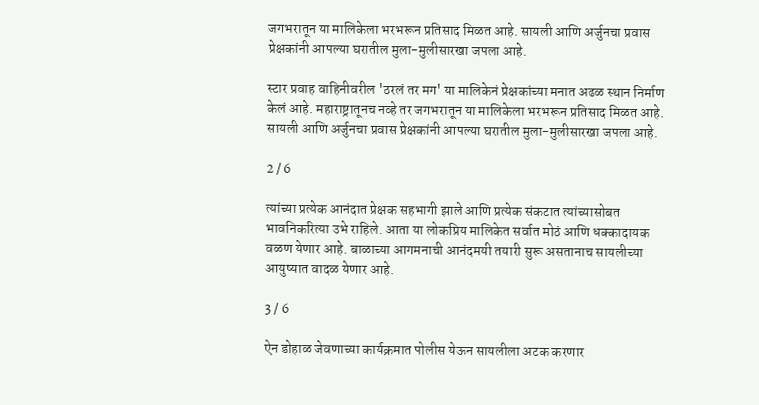जगभरातून या मालिकेला भरभरून प्रतिसाद मिळत आहे. सायली आणि अर्जुनचा प्रवास प्रेक्षकांनी आपल्या घरातील मुला-मुलीसारखा जपला आहे.

स्टार प्रवाह वाहिनीवरील 'ठरलं तर मग' या मालिकेनं प्रेक्षकांच्या मनात अढळ स्थान निर्माण केलं आहे. महाराष्ट्रातूनच नव्हे तर जगभरातून या मालिकेला भरभरून प्रतिसाद मिळत आहे. सायली आणि अर्जुनचा प्रवास प्रेक्षकांनी आपल्या घरातील मुला-मुलीसारखा जपला आहे.

2 / 6

त्यांच्या प्रत्येक आनंदात प्रेक्षक सहभागी झाले आणि प्रत्येक संकटात त्यांच्यासोबत भावनिकरित्या उभे राहिले. आता या लोकप्रिय मालिकेत सर्वात मोठं आणि धक्कादायक वळण येणार आहे. बाळाच्या आगमनाची आनंदमयी तयारी सुरू असतानाच सायलीच्या आयुष्यात वादळ येणार आहे.

3 / 6

ऐन डोहाळ जेवणाच्या कार्यक्रमात पोलीस येऊन सायलीला अटक करणार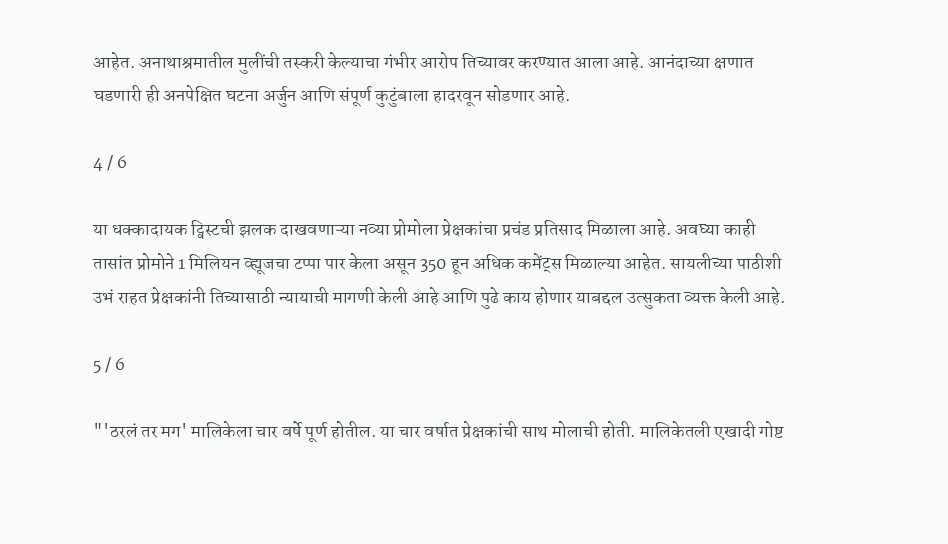आहेत. अनाथाश्रमातील मुलींची तस्करी केल्याचा गंभीर आरोप तिच्यावर करण्यात आला आहे. आनंदाच्या क्षणात घडणारी ही अनपेक्षित घटना अर्जुन आणि संपूर्ण कुटुंबाला हादरवून सोडणार आहे.

4 / 6

या धक्कादायक ट्विस्टची झलक दाखवणाऱ्या नव्या प्रोमोला प्रेक्षकांचा प्रचंड प्रतिसाद मिळाला आहे. अवघ्या काही तासांत प्रोमोने 1 मिलियन व्ह्यूजचा टप्पा पार केला असून 350 हून अधिक कमेंट्स मिळाल्या आहेत. सायलीच्या पाठीशी उभं राहत प्रेक्षकांनी तिच्यासाठी न्यायाची मागणी केली आहे आणि पुढे काय होणार याबद्दल उत्सुकता व्यक्त केली आहे.

5 / 6

"'ठरलं तर मग' मालिकेला चार वर्षे पूर्ण होतील. या चार वर्षात प्रेक्षकांची साथ मोलाची होती. मालिकेतली एखादी गोष्ट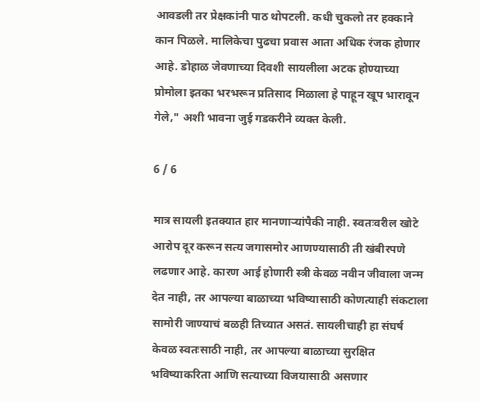आवडली तर प्रेक्षकांनी पाठ थोपटली. कधी चुकलो तर हक्काने कान पिळले. मालिकेचा पुढचा प्रवास आता अधिक रंजक होणार आहे. डोहाळ जेवणाच्या दिवशी सायलीला अटक होण्याच्या प्रोमोला इतका भरभरून प्रतिसाद मिळाला हे पाहून खूप भारावून गेले," अशी भावना जुई गडकरीने व्यक्त केली.

6 / 6

मात्र सायली इतक्यात हार मानणाऱ्यांपैकी नाही. स्वतःवरील खोटे आरोप दूर करून सत्य जगासमोर आणण्यासाठी ती खंबीरपणे लढणार आहे. कारण आई होणारी स्त्री केवळ नवीन जीवाला जन्म देत नाही, तर आपल्या बाळाच्या भविष्यासाठी कोणत्याही संकटाला सामोरी जाण्याचं बळही तिच्यात असतं. सायलीचाही हा संघर्ष केवळ स्वतःसाठी नाही, तर आपल्या बाळाच्या सुरक्षित भविष्याकरिता आणि सत्याच्या विजयासाठी असणार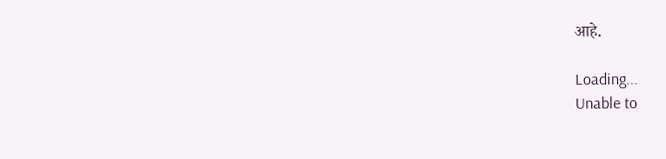आहे.

Loading...
Unable to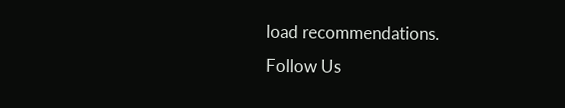load recommendations.
Follow Us